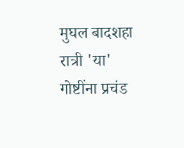मुघल बादशहा रात्री 'या' गोष्टींना प्रचंड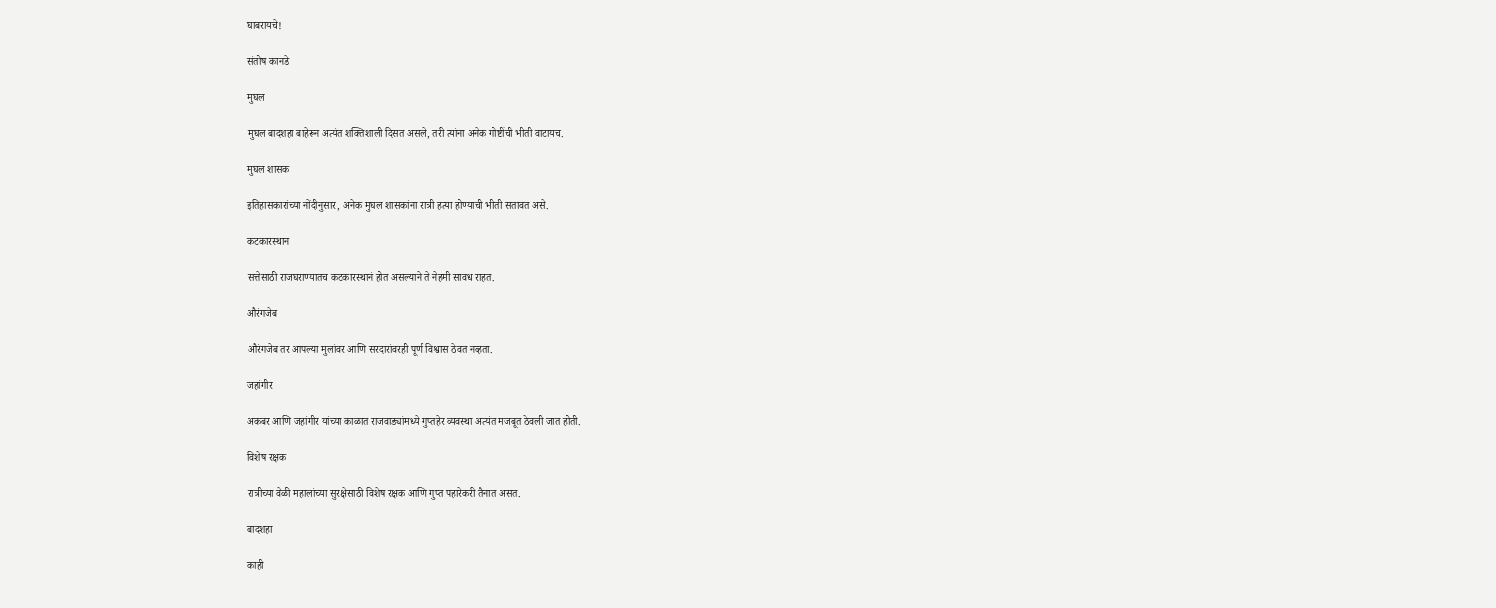घाबरायचे!

संतोष कानडे

मुघल

मुघल बादशहा बाहेरून अत्यंत शक्तिशाली दिसत असले, तरी त्यांना अनेक गोष्टींची भीती वाटायच.

मुघल शासक

इतिहासकारांच्या नोंदीनुसार, अनेक मुघल शासकांना रात्री हत्या होण्याची भीती सतावत असे.

कटकारस्थान

सत्तेसाठी राजघराण्यातच कटकारस्थानं होत असल्याने ते नेहमी सावध राहत.

औरंगजेब

औरंगजेब तर आपल्या मुलांवर आणि सरदारांवरही पूर्ण विश्वास ठेवत नव्हता.

जहांगीर

अकबर आणि जहांगीर यांच्या काळात राजवाड्यांमध्ये गुप्तहेर व्यवस्था अत्यंत मजबूत ठेवली जात होती.

विशेष रक्षक

रात्रीच्या वेळी महालांच्या सुरक्षेसाठी विशेष रक्षक आणि गुप्त पहारेकरी तैनात असत.

बादशहा

काही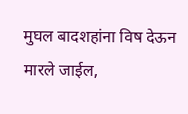मुघल बादशहांना विष देऊन मारले जाईल,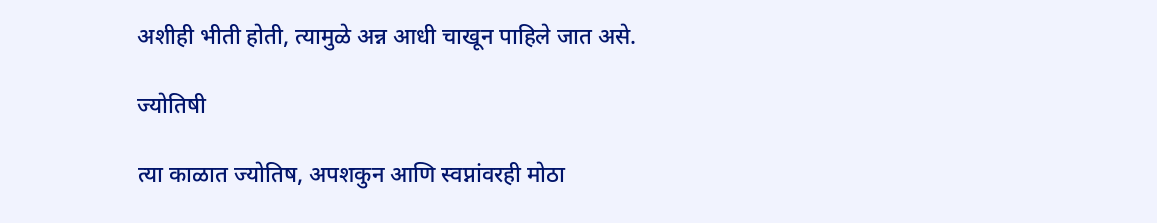अशीही भीती होती, त्यामुळे अन्न आधी चाखून पाहिले जात असे.

ज्योतिषी

त्या काळात ज्योतिष, अपशकुन आणि स्वप्नांवरही मोठा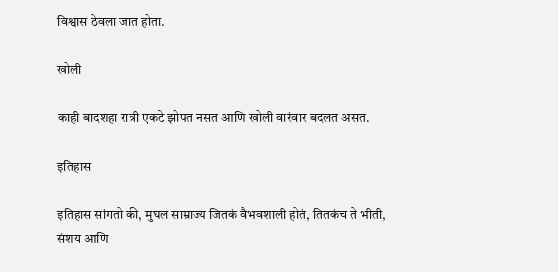विश्वास ठेवला जात होता.

खोली

काही बादशहा रात्री एकटे झोपत नसत आणि खोली वारंवार बदलत असत.

इतिहास

इतिहास सांगतो की, मुघल साम्राज्य जितकं वैभवशाली होतं, तितकंच ते भीती, संशय आणि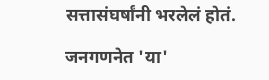सत्तासंघर्षांनी भरलेलं होतं.

जनगणनेत 'या'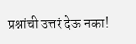प्रश्नांची उत्तरं देऊ नका!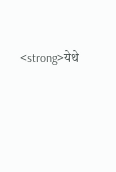<strong>येथे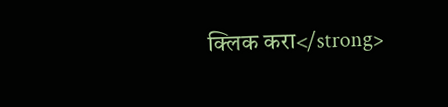क्लिक करा</strong>